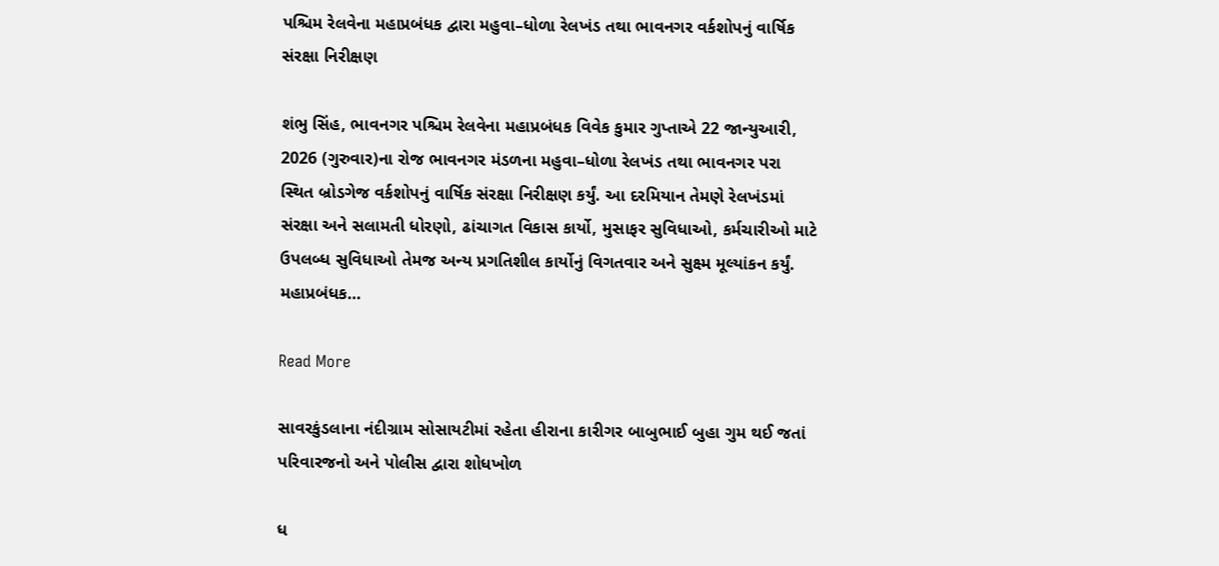પશ્ચિમ રેલવેના મહાપ્રબંધક દ્વારા મહુવા–ધોળા રેલખંડ તથા ભાવનગર વર્કશોપનું વાર્ષિક સંરક્ષા નિરીક્ષણ

શંભુ સિંહ, ભાવનગર પશ્ચિમ રેલવેના મહાપ્રબંધક વિવેક કુમાર ગુપ્તાએ 22 જાન્યુઆરી, 2026 (ગુરુવાર)ના રોજ ભાવનગર મંડળના મહુવા–ધોળા રેલખંડ તથા ભાવનગર પરા સ્થિત બ્રોડગેજ વર્કશોપનું વાર્ષિક સંરક્ષા નિરીક્ષણ કર્યું. આ દરમિયાન તેમણે રેલખંડમાં સંરક્ષા અને સલામતી ધોરણો, ઢાંચાગત વિકાસ કાર્યો, મુસાફર સુવિધાઓ, કર્મચારીઓ માટે ઉપલબ્ધ સુવિધાઓ તેમજ અન્ય પ્રગતિશીલ કાર્યોનું વિગતવાર અને સુક્ષ્મ મૂલ્યાંકન કર્યું. મહાપ્રબંધક…

Read More

સાવરકુંડલાના નંદીગ્રામ સોસાયટીમાં રહેતા હીરાના કારીગર બાબુભાઈ બુહા ગુમ થઈ જતાં પરિવારજનો અને પોલીસ દ્વારા શોધખોળ

ધ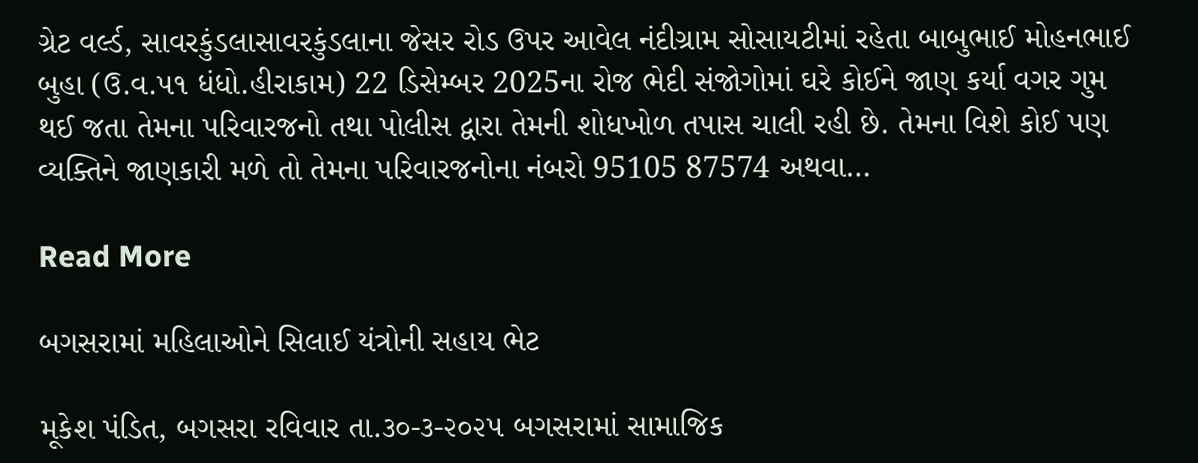ગ્રેટ વર્લ્ડ, સાવરકુંડલાસાવરકુંડલાના જેસર રોડ ઉપર આવેલ નંદીગ્રામ સોસાયટીમાં રહેતા બાબુભાઈ મોહનભાઈ બુહા (ઉ.વ.૫૧ ધંધો.હીરાકામ) 22 ડિસેમ્બર 2025ના રોજ ભેદી સંજોગોમાં ઘરે કોઈને જાણ કર્યા વગર ગુમ થઈ જતા તેમના પરિવારજનો તથા પોલીસ દ્વારા તેમની શોધખોળ તપાસ ચાલી રહી છે. તેમના વિશે કોઈ પણ વ્યક્તિને જાણકારી મળે તો તેમના પરિવારજનોના નંબરો 95105 87574 અથવા…

Read More

બગસરામાં મહિલાઓને સિલાઈ યંત્રોની સહાય ભેટ

મૂકેશ પંડિત, બગસરા રવિવાર તા.૩૦-૩-૨૦૨૫ બગસરામાં સામાજિક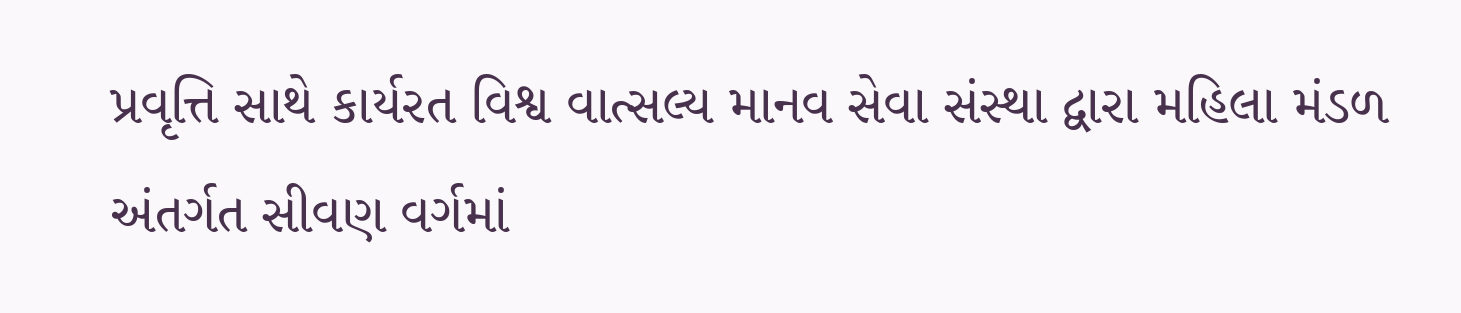પ્રવૃત્તિ સાથે કાર્યરત વિશ્વ વાત્સલ્ય માનવ સેવા સંસ્થા દ્વારા મહિલા મંડળ અંતર્ગત સીવણ વર્ગમાં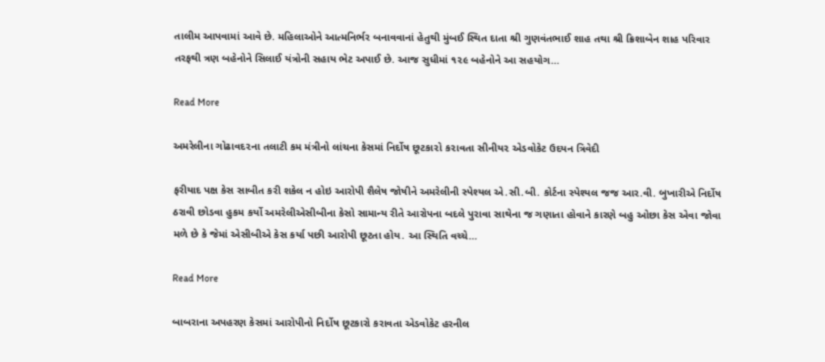તાલીમ આપવામાં આવે છે. મહિલાઓને આત્મનિર્ભર બનાવવાનાં હેતુથી મુંબઈ સ્થિત દાતા શ્રી ગુણવંતભાઈ શાહ તથા શ્રી ક્રિશાબેન શાહ પરિવાર તરફથી ત્રણ બહેનોને સિલાઈ યંત્રોની સહાય ભેટ અપાઈ છે. આજ સુધીમાં ૧૨૯ બહેનોને આ સહયોગ…

Read More

અમરેલીના ગોઢાવદ૨ના તલાટી કમ મંત્રીનો લાંચના કેસમાં નિર્દોષ છૂટકા૨ો ક૨ાવતા સીનીય૨ એડવોકેટ ઉદયન ત્રિવેદી

ફરીયાદ પક્ષ કેસ સાબીત કરી શકેલ ન હોઇ આરોપી શૈલેષ જોષીને અમરેલીની સ્પેશ્યલ એ.સી.બી. કોર્ટના સ્પેશ્યલ જજ આર.વી. બુખારીએ નિર્દોષ ઠરાવી છોડવા હુકમ કર્યો અમરેલીએસીબીના કેસો સામાન્ય રીતે આરોપના બદલે પુરાવા સાથેના જ ગણાતા હોવાને કારણે બહુ ઓછા કેસ એવા જોવા મળે છે કે જેમાં એસીબીએ કેસ કર્યા પછી આરોપી છૂટતા હોય. આ સ્થિતિ વચ્ચે…

Read More

બાબરાના અપહરણ કેસમાં આરોપીનો નિર્દોષ છૂટકારો કરાવતા એડવોકેટ હરનીલ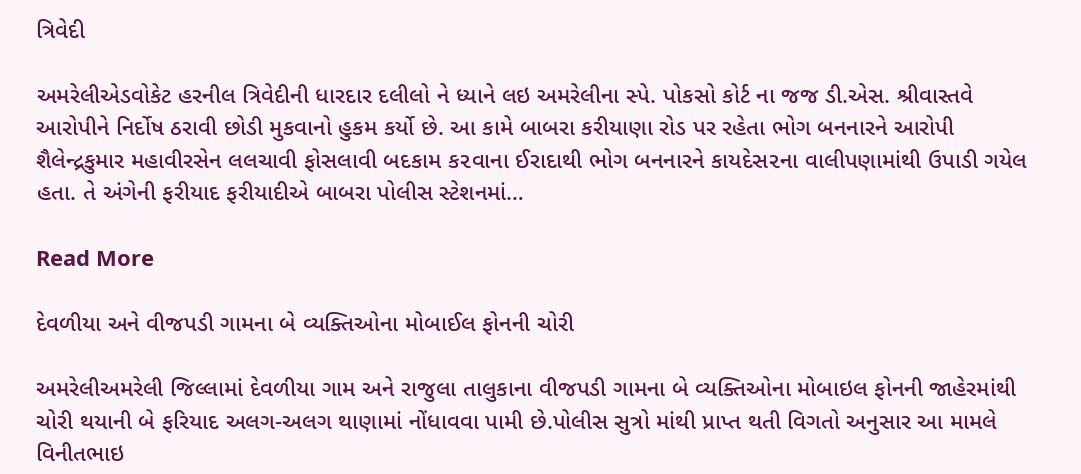ત્રિવેદી

અમરેલીએડવોકેટ હરનીલ ત્રિવેદીની ધારદાર દલીલો ને ધ્યાને લઇ અમરેલીના સ્પે. પોકસો કોર્ટ ના જજ ડી.એસ. શ્રીવાસ્તવે આરોપીને નિર્દોષ ઠરાવી છોડી મુકવાનો હુકમ કર્યો છે. આ કામે બાબરા કરીયાણા રોડ પર રહેતા ભોગ બનનારને આરોપી શૈલેન્દ્રકુમાર મહાવીરસેન લલચાવી ફોસલાવી બદકામ ક૨વાના ઈરાદાથી ભોગ બનનારને કાયદેસ૨ના વાલીપણામાંથી ઉપાડી ગયેલ હતા. તે અંગેની ફરીયાદ ફરીયાદીએ બાબરા પોલીસ સ્ટેશનમાં…

Read More

દેવળીયા અને વીજપડી ગામના બે વ્યક્તિઓના મોબાઈલ ફોનની ચોરી

અમરેલીઅમરેલી જિલ્લામાં દેવળીયા ગામ અને રાજુલા તાલુકાના વીજપડી ગામના બે વ્યક્તિઓના મોબાઇલ ફોનની જાહેરમાંથી ચોરી થયાની બે ફરિયાદ અલગ-અલગ થાણામાં નોંધાવવા પામી છે.પોલીસ સુત્રો માંથી પ્રાપ્ત થતી વિગતો અનુસાર આ મામલે વિનીતભાઇ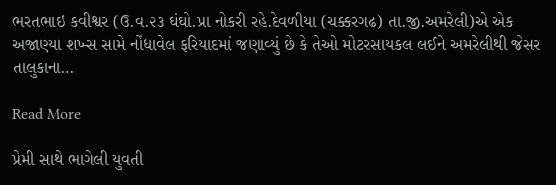ભરતભાઇ કવીશ્વર (ઉ.વ.૨૩ ઘંઘો.પ્રા નોકરી રહે.દેવળીયા (ચક્કરગઢ) તા.જી.અમરેલી)એ એક અજાણ્યા શખ્સ સામે નોંધાવેલ ફરિયાદમાં જણાવ્યું છે કે તેઓ મોટરસાયકલ લઈને અમરેલીથી જેસર તાલુકાના…

Read More

પ્રેમી સાથે ભાગેલી યુવતી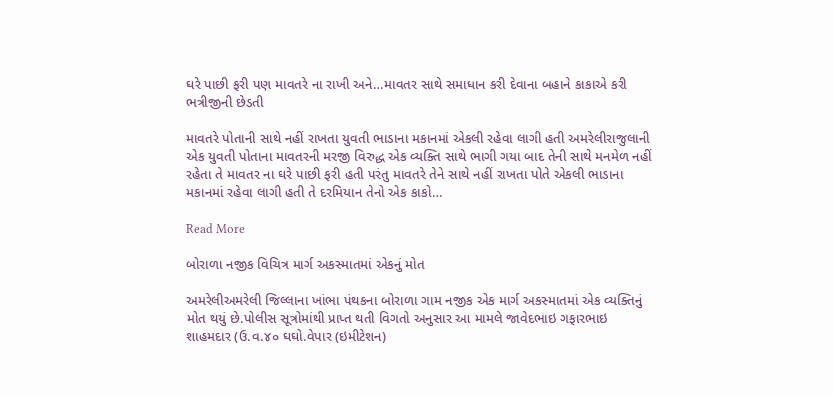ઘરે પાછી ફરી પણ માવતરે ના રાખી અને…માવતર સાથે સમાધાન કરી દેવાના બહાને કાકાએ કરી ભત્રીજીની છેડતી

માવતરે પોતાની સાથે નહીં રાખતા યુવતી ભાડાના મકાનમાં એકલી રહેવા લાગી હતી અમરેલીરાજુલાની એક યુવતી પોતાના માવતરની મરજી વિરુદ્ધ એક વ્યક્તિ સાથે ભાગી ગયા બાદ તેની સાથે મનમેળ નહીં રહેતા તે માવતર ના ઘરે પાછી ફરી હતી પરંતુ માવતરે તેને સાથે નહીં રાખતા પોતે એકલી ભાડાના મકાનમાં રહેવા લાગી હતી તે દરમિયાન તેનો એક કાકો…

Read More

બોરાળા નજીક વિચિત્ર માર્ગ અકસ્માતમાં એકનું મોત

અમરેલીઅમરેલી જિલ્લાના ખાંભા પંથકના બોરાળા ગામ નજીક એક માર્ગ અકસ્માતમાં એક વ્યક્તિનું મોત થયું છે.પોલીસ સૂત્રોમાંથી પ્રાપ્ત થતી વિગતો અનુસાર આ મામલે જાવેદભાઇ ગફારભાઇ શાહમદાર (ઉ.વ.૪૦ ઘઘો.વેપાર (ઇમીટેશન)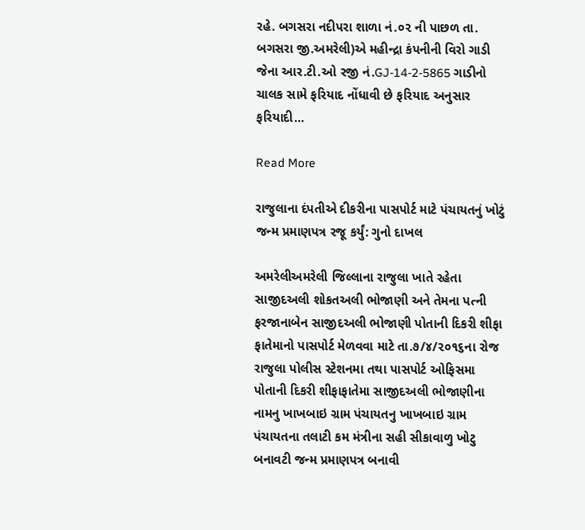રહે. બગસરા નદીપરા શાળા નં.૦૨ ની પાછળ તા. બગસરા જી.અમરેલી)એ મહીન્દ્રા કંપનીની વિરો ગાડી જેના આર.ટી.ઓ રજી નં.GJ-14-2-5865 ગાડીનો ચાલક સામે ફરિયાદ નોંધાવી છે ફરિયાદ અનુસાર ફરિયાદી…

Read More

રાજુલાના દંપતીએ દીકરીના પાસપોર્ટ માટે પંચાયતનું ખોટું જન્મ પ્રમાણપત્ર રજૂ કર્યું: ગુનો દાખલ

અમરેલીઅમરેલી જિલ્લાના રાજુલા ખાતે રહેતા સાજીદઅલી શોકતઅલી ભોજાણી અને તેમના પત્ની ફરજાનાબેન સાજીદઅલી ભોજાણી પોતાની દિકરી શીફા ફાતેમાનો પાસપોર્ટ મેળવવા માટે તા.૭/૪/૨૦૧૬ના રોજ રાજુલા પોલીસ સ્ટેશનમા તથા પાસપોર્ટ ઓફિસમા પોતાની દિકરી શીફાફાતેમા સાજીદઅલી ભોજાણીના નામનુ ખાખબાઇ ગ્રામ પંચાયતનુ ખાખબાઇ ગ્રામ પંચાયતના તલાટી કમ મંત્રીના સહી સીકાવાળુ ખોટુ બનાવટી જન્મ પ્રમાણપત્ર બનાવી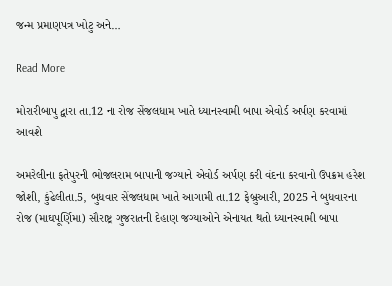જન્મ પ્રમાણપત્ર ખોટુ અને…

Read More

મોરારીબાપુ દ્વારા તા.12 ના રોજ સેંજલધામ ખાતે ધ્યાનસ્વામી બાપા એવોર્ડ અર્પણ કરવામાં આવશે

અમરેલીના ફતેપુરની ભોજલરામ બાપાની જગ્યાને એવોર્ડ અર્પણ કરી વંદના કરવાનો ઉપક્રમ હરેશ જોશી, કુંઢેલીતા.5, બુધવાર સેંજલધામ ખાતે આગામી તા.12 ફેબ્રુઆરી, 2025 ને બુધવારના રોજ (માઘપૂર્ણિમા) સૌરાષ્ટ્ર ગુજરાતની દેહાણ જગ્યાઓને એનાયત થતો ધ્યાનસ્વામી બાપા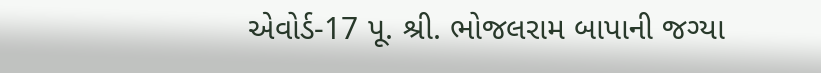એવોર્ડ-17 પૂ. શ્રી. ભોજલરામ બાપાની જગ્યા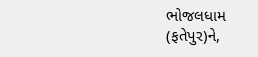ભોજલધામ (ફતેપુર)ને,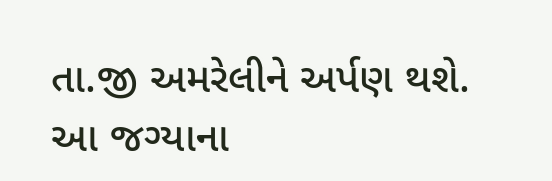તા.જી અમરેલીને અર્પણ થશે. આ જગ્યાના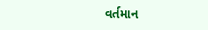વર્તમાન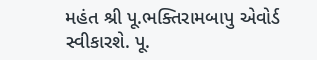મહંત શ્રી પૂ.ભક્તિરામબાપુ એવોર્ડ સ્વીકારશે. પૂ.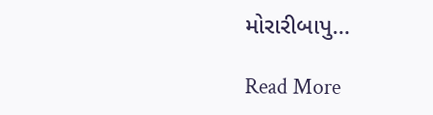મોરારીબાપુ…

Read More